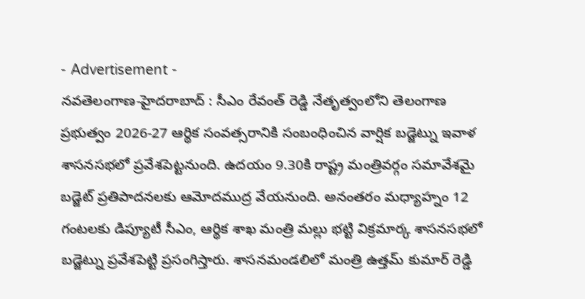- Advertisement -
నవతెలంగాణ-హైదరాబాద్ : సీఎం రేవంత్ రెడ్డి నేతృత్వంలోని తెలంగాణ ప్రభుత్వం 2026-27 ఆర్థిక సంవత్సరానికి సంబంధించిన వార్షిక బడ్జెట్ను ఇవాళ శాసనసభలో ప్రవేశపెట్టనుంది. ఉదయం 9.30కి రాష్ట్ర మంత్రివర్గం సమావేశమై బడ్జెట్ ప్రతిపాదనలకు ఆమోదముద్ర వేయనుంది. అనంతరం మధ్యాహ్నం 12 గంటలకు డిప్యూటీ సీఎం, ఆర్థిక శాఖ మంత్రి మల్లు భట్టి విక్రమార్క శాసనసభలో బడ్జెట్ను ప్రవేశపెట్టి ప్రసంగిస్తారు. శాసనమండలిలో మంత్రి ఉత్తమ్ కుమార్ రెడ్డి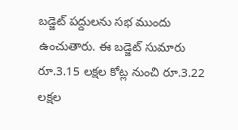బడ్జెట్ పద్దులను సభ ముందు ఉంచుతారు. ఈ బడ్జెట్ సుమారు రూ.3.15 లక్షల కోట్ల నుంచి రూ.3.22 లక్షల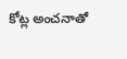కోట్ల అంచనాతో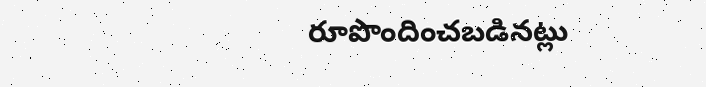రూపొందించబడినట్లు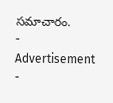సమాచారం.
- Advertisement -